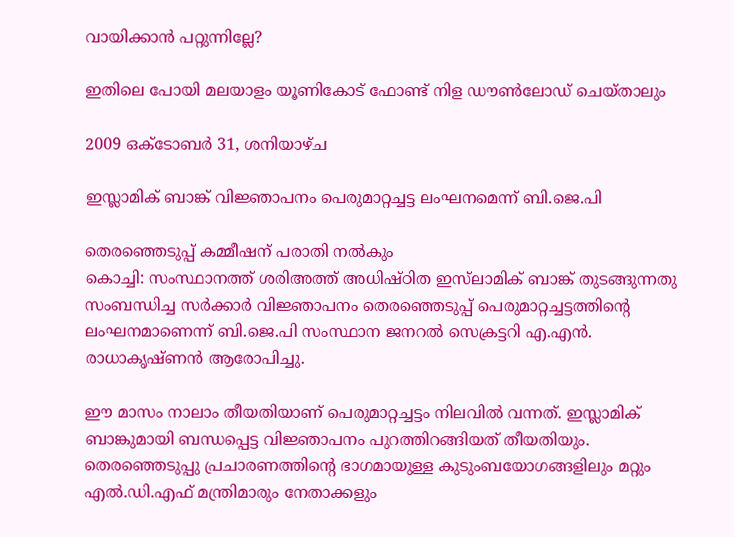വായിക്കാന്‍ പറ്റുന്നില്ലേ?

ഇതിലെ പോയി മലയാളം യൂണികോട് ഫോണ്ട് നിള ഡൗണ്‍ലോഡ് ചെയ്താലും

2009 ഒക്‌ടോബർ 31, ശനിയാഴ്‌ച

ഇസ്ലാമിക് ബാങ്ക് വിജ്ഞാപനം പെരുമാറ്റച്ചട്ട ലംഘനമെന്ന് ബി.ജെ.പി

തെരഞ്ഞെടുപ്പ്‌ കമ്മീഷന്‌ പരാതി നല്‍കും
കൊച്ചി: സംസ്ഥാനത്ത്‌ ശരിഅത്ത്‌ അധിഷ്‌ഠിത ഇസ്‌ലാമിക്‌ ബാങ്ക്‌ തുടങ്ങുന്നതു സംബന്ധിച്ച സര്‍ക്കാര്‍ വിജ്ഞാപനം തെരഞ്ഞെടുപ്പ്‌ പെരുമാറ്റച്ചട്ടത്തിന്റെ ലംഘനമാണെന്ന്‌ ബി.ജെ.പി സംസ്ഥാന ജനറല്‍ സെക്രട്ടറി എ.എന്‍. രാധാകൃഷ്‌ണന്‍ ആരോപിച്ചു.

ഈ മാസം നാലാം തീയതിയാണ്‌ പെരുമാറ്റച്ചട്ടം നിലവില്‍ വന്നത്‌. ഇസ്ലാമിക്‌ ബാങ്കുമായി ബന്ധപ്പെട്ട വിജ്ഞാപനം പുറത്തിറങ്ങിയത്‌ തീയതിയും. തെരഞ്ഞെടുപ്പു പ്രചാരണത്തിന്റെ ഭാഗമായുള്ള കുടുംബയോഗങ്ങളിലും മറ്റും എല്‍.ഡി.എഫ്‌ മന്ത്രിമാരും നേതാക്കളും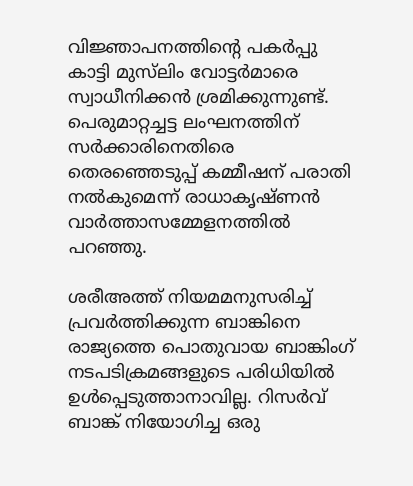വിജ്ഞാപനത്തിന്റെ പകര്‍പ്പു കാട്ടി മുസ്‌ലിം വോട്ടര്‍മാരെ സ്വാധീനിക്കന്‍ ശ്രമിക്കുന്നുണ്ട്‌. പെരുമാറ്റച്ചട്ട ലംഘനത്തിന്‌ സര്‍ക്കാരിനെതിരെ തെരഞ്ഞെടുപ്പ്‌ കമ്മീഷന്‌ പരാതി നല്‍കുമെന്ന്‌ രാധാകൃഷ്‌ണന്‍ വാര്‍ത്താസമ്മേളനത്തില്‍ പറഞ്ഞു.

ശരീഅത്ത്‌ നിയമമനുസരിച്ച്‌ പ്രവര്‍ത്തിക്കുന്ന ബാങ്കിനെ രാജ്യത്തെ പൊതുവായ ബാങ്കിംഗ്‌ നടപടിക്രമങ്ങളുടെ പരിധിയില്‍ ഉള്‍പ്പെടുത്താനാവില്ല. റിസര്‍വ്‌ ബാങ്ക്‌ നിയോഗിച്ച ഒരു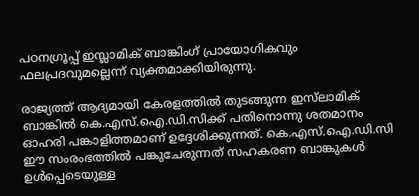പഠനഗ്രൂപ്പ്‌ ഇസ്ലാമിക്‌ ബാങ്കിംഗ്‌ പ്രായോഗികവും ഫലപ്രദവുമല്ലെന്ന്‌ വ്യക്തമാക്കിയിരുന്നു.

രാജ്യത്ത്‌ ആദ്യമായി കേരളത്തില്‍ തുടങ്ങുന്ന ഇസ്‌ലാമിക്‌ ബാങ്കില്‍ കെ.എസ്‌.ഐ.ഡി.സിക്ക്‌ പതിനൊന്നു ശതമാനം ഓഹരി പങ്കാളിത്തമാണ്‌ ഉദ്ദേശിക്കുന്നത്‌. കെ.എസ്‌.ഐ.ഡി.സി ഈ സംരംഭത്തില്‍ പങ്കുചേരുന്നത്‌ സഹകരണ ബാങ്കുകള്‍ ഉള്‍പ്പെടെയുള്ള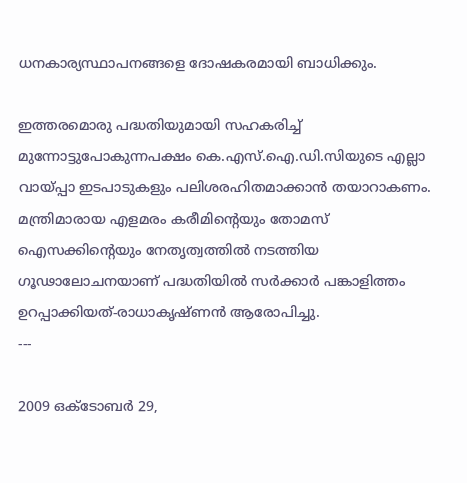ധനകാര്യസ്ഥാപനങ്ങളെ ദോഷകരമായി ബാധിക്കും.

ഇത്തരമൊരു പദ്ധതിയുമായി സഹകരിച്ച്‌ മുന്നോട്ടുപോകുന്നപക്ഷം കെ.എസ്‌.ഐ.ഡി.സിയുടെ എല്ലാ വായ്‌പ്പാ ഇടപാടുകളും പലിശരഹിതമാക്കാന്‍ തയാറാകണം. മന്ത്രിമാരായ എളമരം കരീമിന്റെയും തോമസ്‌ ഐസക്കിന്റെയും നേതൃത്വത്തില്‍ നടത്തിയ ഗൂഢാലോചനയാണ്‌ പദ്ധതിയില്‍ സര്‍ക്കാര്‍ പങ്കാളിത്തം ഉറപ്പാക്കിയത്‌-രാധാകൃഷ്‌ണന്‍ ആരോപിച്ചു.
---

2009 ഒക്‌ടോബർ 29,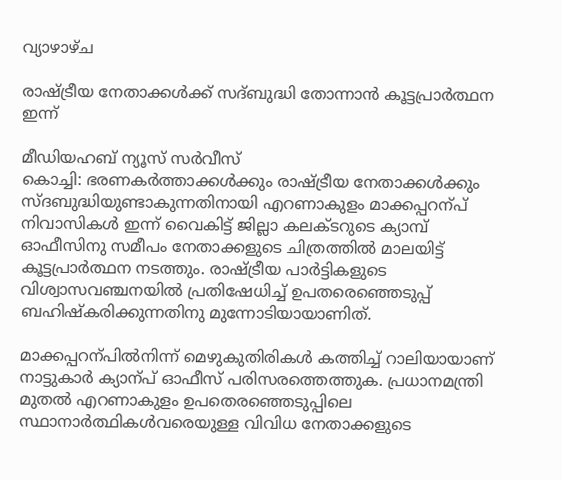വ്യാഴാഴ്‌ച

രാഷ്ട്രീയ നേതാക്കള്‍ക്ക് സദ്ബുദ്ധി തോന്നാന്‍ കൂട്ടപ്രാര്‍ത്ഥന ഇന്ന്

മീഡിയഹബ് ന്യൂസ് സര്‍വീസ്
കൊച്ചി: ഭരണകര്‍ത്താക്കള്‍ക്കും രാഷ്ട്രീയ നേതാക്കള്‍ക്കും സ്ദബുദ്ധിയുണ്ടാകുന്നതിനായി എറണാകുളം മാക്കപ്പറന്പ് നിവാസികള്‍ ഇന്ന് വൈകിട്ട്‌ ജില്ലാ കലക്‌ടറുടെ ക്യാമ്പ്‌ ഓഫീസിനു സമീപം നേതാക്കളുടെ ചിത്രത്തില്‍ മാലയിട്ട്‌ കൂട്ടപ്രാര്‍ത്ഥന നടത്തും. രാഷ്ട്രീയ പാര്‍ട്ടികളുടെ വിശ്വാസവഞ്ചനയില്‍ പ്രതിഷേധിച്ച് ഉപതരെഞ്ഞെടുപ്പ് ബഹിഷ്കരിക്കുന്നതിനു മുന്നോടിയായാണിത്.

മാക്കപ്പറന്പില്‍നിന്ന് മെഴുകുതിരികള്‍ കത്തിച്ച് റാലിയായാണ് നാട്ടുകാര്‍ ക്യാന്പ് ഓഫീസ് പരിസരത്തെത്തുക. പ്രധാനമന്ത്രി മുതല്‍ എറണാകുളം ഉപതെരഞ്ഞെടുപ്പിലെ സ്ഥാനാര്‍ത്ഥികള്‍വരെയുള്ള വിവിധ നേതാക്കളുടെ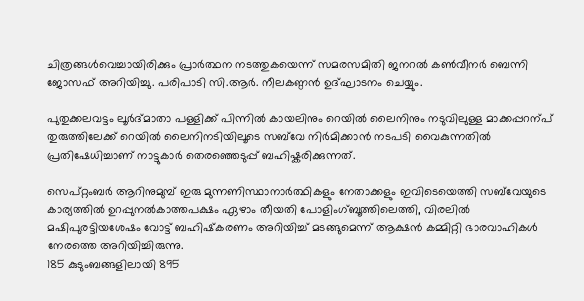ചിത്രങ്ങള്‍വെച്ചായിരിക്കും പ്രാര്‍ത്ഥന നടത്തുകയെന്ന് സമരസമിതി ജനറല്‍ കണ്‍വീനര്‍ ബെന്നി ജോസഫ് അറിയിച്ചു. പരിപാടി സി.ആര്‍. നീലകണ്ഠന്‍ ഉദ്ഘാടനം ചെയ്യും.

പുതുക്കലവട്ടം ലൂര്‍ദ്‌മാതാ പള്ളിക്ക്‌ പിന്നില്‍ കായലിനും റെയില്‍ ലൈനിനും നടുവിലുള്ള മാക്കപ്പറന്പ് തുരുത്തിലേക്ക് റെയില്‍ ലൈനിനടിയിലൂടെ സബ്‌വേ നിര്‍മിക്കാന്‍ നടപടി വൈകുന്നതില്‍ പ്രതിഷേധിച്ചാണ് നാട്ടുകാര്‍ തെരഞ്ഞെടുപ്പ് ബഹിഷ്കരിക്കുന്നത്.

സെപ്‌റ്റംബര്‍ ആറിനുമുമ്പ്‌ ഇരു മുന്നണിസ്ഥാനാര്‍ത്ഥികളും നേതാക്കളും ഇവിടെയെത്തി സബ്‌വേയുടെ കാര്യത്തില്‍ ഉറപ്പുനല്‍കാത്തപക്ഷം ഏഴാം തീയതി പോളിംഗ്‌ബൂത്തിലെത്തി, വിരലില്‍ മഷിപുരട്ടിയശേഷം വോട്ട്‌ ബഹിഷ്‌കരണം അറിയിച്ച്‌ മടങ്ങുമെന്ന്‌ ആക്ഷന്‍ കമ്മിറ്റി ഭാരവാഹികള്‍ നേരത്തെ അറിയിച്ചിരുന്നു.
185 കുടുംബങ്ങളിലായി 895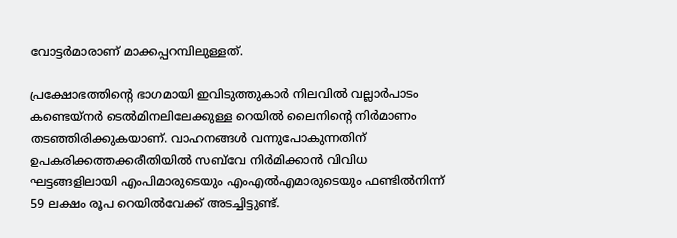വോട്ടര്‍മാരാണ്‌ മാക്കപ്പറമ്പിലുള്ളത്‌.

പ്രക്ഷോഭത്തിന്റെ ഭാഗമായി ഇവിടുത്തുകാര്‍ നിലവില്‍ വല്ലാര്‍പാടം കണ്ടെയ്‌നര്‍ ടെല്‍മിനലിലേക്കുള്ള റെയില്‍ ലൈനിന്റെ നിര്‍മാണം തടഞ്ഞിരിക്കുകയാണ്‌. വാഹനങ്ങള്‍ വന്നുപോകുന്നതിന്‌ ഉപകരിക്കത്തക്കരീതിയില്‍ സബ്‌വേ നിര്‍മിക്കാന്‍ വിവിധ ഘട്ടങ്ങളിലായി എംപിമാരുടെയും എംഎല്‍എമാരുടെയും ഫണ്ടില്‍നിന്ന്‌ 59 ലക്ഷം രൂപ റെയില്‍വേക്ക്‌ അടച്ചിട്ടുണ്ട്‌.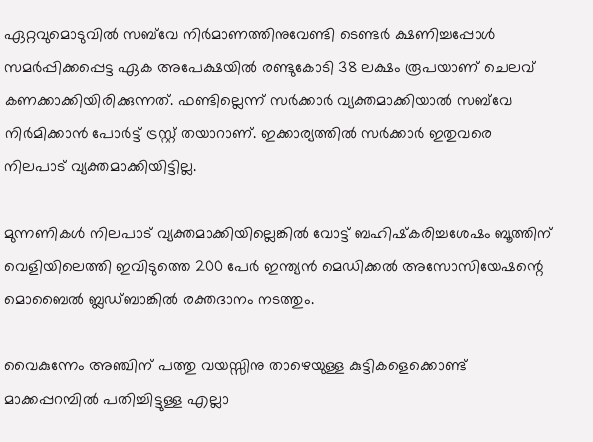ഏറ്റവുമൊടുവില്‍ സബ്‌വേ നിര്‍മാണത്തിനുവേണ്ടി ടെണ്ടര്‍ ക്ഷണിച്ചപ്പോള്‍ സമര്‍പ്പിക്കപ്പെട്ട ഏക അപേക്ഷയില്‍ രണ്ടുകോടി 38 ലക്ഷം രൂപയാണ്‌ ചെലവ്‌ കണക്കാക്കിയിരിക്കുന്നത്‌. ഫണ്ടില്ലെന്ന്‌ സര്‍ക്കാര്‍ വ്യക്തമാക്കിയാല്‍ സബ്‌വേ നിര്‍മിക്കാന്‍ പോര്‍ട്ട്‌ ട്രസ്റ്റ്‌ തയാറാണ്‌. ഇക്കാര്യത്തില്‍ സര്‍ക്കാര്‍ ഇതുവരെ നിലപാട്‌ വ്യക്തമാക്കിയിട്ടില്ല.

മുന്നണികള്‍ നിലപാട്‌ വ്യക്തമാക്കിയില്ലെങ്കില്‍ വോട്ട്‌ ബഹിഷ്‌കരിച്ചശേഷം ബൂത്തിന്‌ വെളിയിലെത്തി ഇവിടുത്തെ 200 പേര്‍ ഇന്ത്യന്‍ മെഡിക്കല്‍ അസോസിയേഷന്റെ മൊബൈല്‍ ബ്ലഡ്‌ബാങ്കില്‍ രക്തദാനം നടത്തും.

വൈകുന്നേം അഞ്ചിന്‌ പത്തു വയസ്സിനു താഴെയുള്ള കുട്ടികളെക്കൊണ്ട്‌ മാക്കപ്പറമ്പില്‍ പതിച്ചിട്ടുള്ള എല്ലാ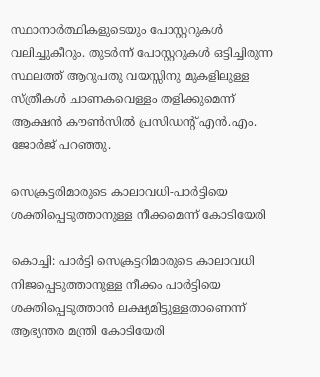സ്ഥാനാര്‍ത്ഥികളുടെയും പോസ്റ്ററുകള്‍ വലിച്ചുകീറും. തുടര്‍ന്ന്‌ പോസ്റ്ററുകള്‍ ഒട്ടിച്ചിരുന്ന സ്ഥലത്ത്‌ ആറുപതു വയസ്സിനു മുകളിലുള്ള സ്‌ത്രീകള്‍ ചാണകവെള്ളം തളിക്കുമെന്ന് ആക്ഷന്‍ കൗണ്‍സില്‍ പ്രസിഡന്റ്‌ എന്‍.എം. ജോര്‍ജ്‌ പറഞ്ഞു.

സെക്രട്ടരിമാരുടെ കാലാവധി-പാര്‍ട്ടിയെ ശക്തിപ്പെടുത്താനുള്ള നീക്കമെന്ന് കോടിയേരി

കൊച്ചി: പാര്‍ട്ടി സെക്രട്ടറിമാരുടെ കാലാവധി നിജപ്പെടുത്താനുള്ള നീക്കം പാര്‍ട്ടിയെ ശക്തിപ്പെടുത്താന്‍ ലക്ഷ്യമിട്ടുള്ളതാണെന്ന് ആഭ്യന്തര മന്ത്രി കോടിയേരി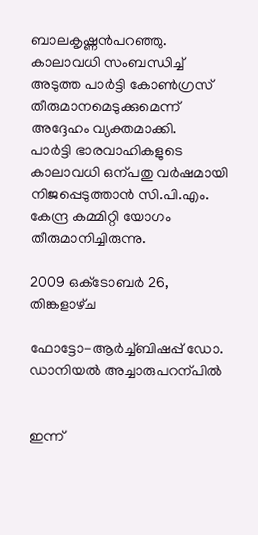ബാലകൃഷ്ണന്‍പറഞ്ഞു. കാലാവധി സംബന്ധിച്ച് അടുത്ത പാര്‍ട്ടി കോണ്‍ഗ്രസ് തീരുമാനമെടുക്കുമെന്ന് അദ്ദേഹം വ്യക്തമാക്കി.
പാര്‍ട്ടി ഭാരവാഹികളുടെ കാലാവധി ഒന്പതു വര്‍ഷമായി നിജപ്പെടുത്താന്‍ സി.പി.എം. കേന്ദ്ര കമ്മിറ്റി യോഗം തീരുമാനിച്ചിരുന്നു.

2009 ഒക്‌ടോബർ 26, തിങ്കളാഴ്‌ച

ഫോട്ടോ-ആര്‍ച്ച്ബിഷപ്പ് ഡോ. ഡാനിയല്‍ അച്ചാരുപറന്പില്‍


ഇന്ന്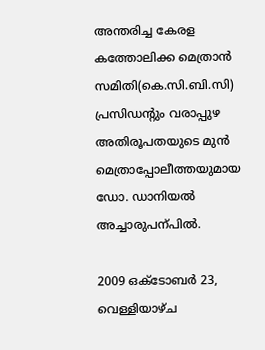അന്തരിച്ച കേരള കത്തോലിക്ക മെത്രാന്‍ സമിതി(കെ.സി.ബി.സി) പ്രസിഡന്‍റും വരാപ്പുഴ അതിരൂപതയുടെ മുന്‍ മെത്രാപ്പോലീത്തയുമായ ഡോ. ഡാനിയല്‍ അച്ചാരുപന്പില്‍.

2009 ഒക്‌ടോബർ 23, വെള്ളിയാഴ്‌ച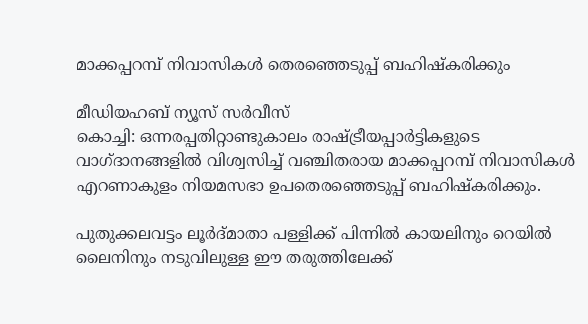മാക്കപ്പറമ്പ്‌ നിവാസികള്‍ തെരഞ്ഞെടുപ്പ്‌ ബഹിഷ്‌കരിക്കും

മീഡിയഹബ് ന്യൂസ് സര്‍വീസ്
കൊച്ചി: ഒന്നരപ്പതിറ്റാണ്ടുകാലം രാഷ്‌ട്രീയപ്പാര്‍ട്ടികളുടെ വാഗ്‌ദാനങ്ങളില്‍ വിശ്വസിച്ച്‌ വഞ്ചിതരായ മാക്കപ്പറമ്പ്‌ നിവാസികള്‍ എറണാകുളം നിയമസഭാ ഉപതെരഞ്ഞെടുപ്പ്‌ ബഹിഷ്‌കരിക്കും.

പുതുക്കലവട്ടം ലൂര്‍ദ്‌മാതാ പള്ളിക്ക്‌ പിന്നില്‍ കായലിനും റെയില്‍ ലൈനിനും നടുവിലുള്ള ഈ തരുത്തിലേക്ക്‌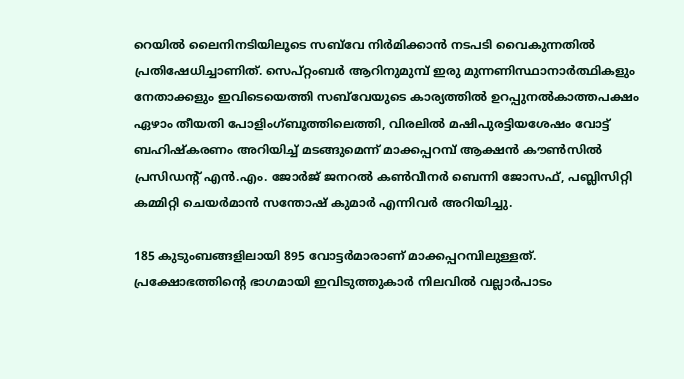റെയില്‍ ലൈനിനടിയിലൂടെ സബ്‌വേ നിര്‍മിക്കാന്‍ നടപടി വൈകുന്നതില്‍ പ്രതിഷേധിച്ചാണിത്‌. സെപ്‌റ്റംബര്‍ ആറിനുമുമ്പ്‌ ഇരു മുന്നണിസ്ഥാനാര്‍ത്ഥികളും നേതാക്കളും ഇവിടെയെത്തി സബ്‌വേയുടെ കാര്യത്തില്‍ ഉറപ്പുനല്‍കാത്തപക്ഷം ഏഴാം തീയതി പോളിംഗ്‌ബൂത്തിലെത്തി, വിരലില്‍ മഷിപുരട്ടിയശേഷം വോട്ട്‌ ബഹിഷ്‌കരണം അറിയിച്ച്‌ മടങ്ങുമെന്ന്‌ മാക്കപ്പറമ്പ്‌ ആക്ഷന്‍ കൗണ്‍സില്‍ പ്രസിഡന്റ്‌ എന്‍.എം. ജോര്‍ജ്‌ ജനറല്‍ കണ്‍വീനര്‍ ബെന്നി ജോസഫ്‌, പബ്ലിസിറ്റി കമ്മിറ്റി ചെയര്‍മാന്‍ സന്തോഷ്‌ കുമാര്‍ എന്നിവര്‍ അറിയിച്ചു.

185 കുടുംബങ്ങളിലായി 895 വോട്ടര്‍മാരാണ്‌ മാക്കപ്പറമ്പിലുള്ളത്‌. പ്രക്ഷോഭത്തിന്റെ ഭാഗമായി ഇവിടുത്തുകാര്‍ നിലവില്‍ വല്ലാര്‍പാടം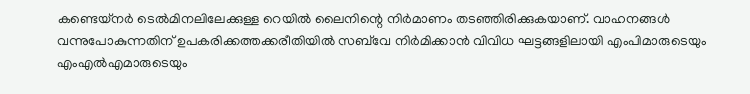കണ്ടെയ്‌നര്‍ ടെല്‍മിനലിലേക്കുള്ള റെയില്‍ ലൈനിന്റെ നിര്‍മാണം തടഞ്ഞിരിക്കുകയാണ്‌. വാഹനങ്ങള്‍ വന്നുപോകുന്നതിന്‌ ഉപകരിക്കത്തക്കരീതിയില്‍ സബ്‌വേ നിര്‍മിക്കാന്‍ വിവിധ ഘട്ടങ്ങളിലായി എംപിമാരുടെയും എംഎല്‍എമാരുടെയും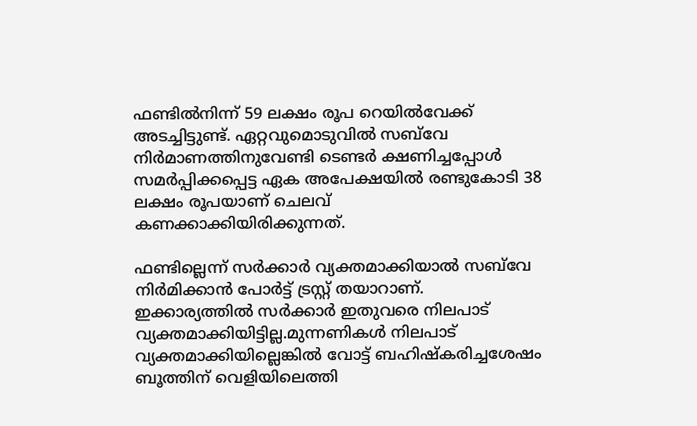ഫണ്ടില്‍നിന്ന്‌ 59 ലക്ഷം രൂപ റെയില്‍വേക്ക്‌ അടച്ചിട്ടുണ്ട്‌. ഏറ്റവുമൊടുവില്‍ സബ്‌വേ നിര്‍മാണത്തിനുവേണ്ടി ടെണ്ടര്‍ ക്ഷണിച്ചപ്പോള്‍ സമര്‍പ്പിക്കപ്പെട്ട ഏക അപേക്ഷയില്‍ രണ്ടുകോടി 38 ലക്ഷം രൂപയാണ്‌ ചെലവ്‌ കണക്കാക്കിയിരിക്കുന്നത്‌.

ഫണ്ടില്ലെന്ന്‌ സര്‍ക്കാര്‍ വ്യക്തമാക്കിയാല്‍ സബ്‌വേ നിര്‍മിക്കാന്‍ പോര്‍ട്ട്‌ ട്രസ്റ്റ്‌ തയാറാണ്‌. ഇക്കാര്യത്തില്‍ സര്‍ക്കാര്‍ ഇതുവരെ നിലപാട്‌ വ്യക്തമാക്കിയിട്ടില്ല.മുന്നണികള്‍ നിലപാട്‌ വ്യക്തമാക്കിയില്ലെങ്കില്‍ വോട്ട്‌ ബഹിഷ്‌കരിച്ചശേഷം ബൂത്തിന്‌ വെളിയിലെത്തി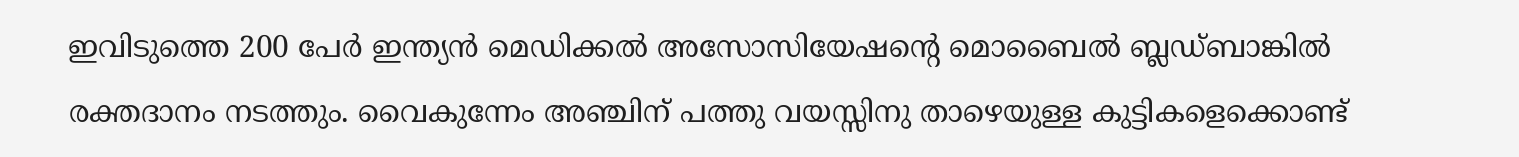ഇവിടുത്തെ 200 പേര്‍ ഇന്ത്യന്‍ മെഡിക്കല്‍ അസോസിയേഷന്റെ മൊബൈല്‍ ബ്ലഡ്‌ബാങ്കില്‍ രക്തദാനം നടത്തും. വൈകുന്നേം അഞ്ചിന്‌ പത്തു വയസ്സിനു താഴെയുള്ള കുട്ടികളെക്കൊണ്ട്‌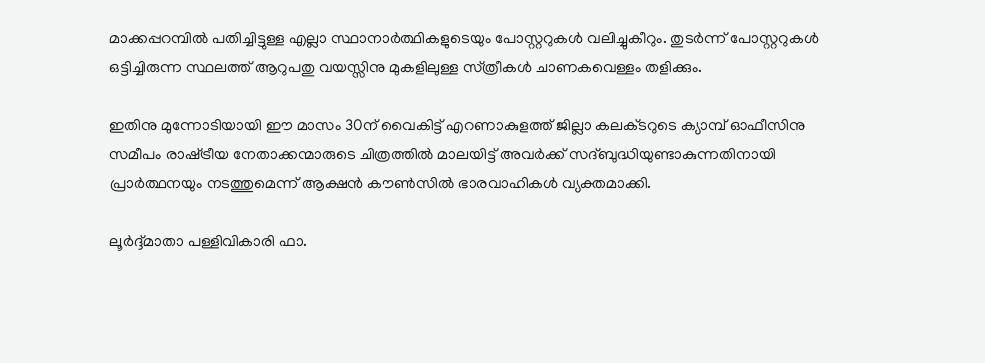മാക്കപ്പറമ്പില്‍ പതിച്ചിട്ടുള്ള എല്ലാ സ്ഥാനാര്‍ത്ഥികളുടെയും പോസ്റ്ററുകള്‍ വലിച്ചുകീറും. തുടര്‍ന്ന്‌ പോസ്റ്ററുകള്‍ ഒട്ടിച്ചിരുന്ന സ്ഥലത്ത്‌ ആറുപതു വയസ്സിനു മുകളിലുള്ള സ്‌ത്രീകള്‍ ചാണകവെള്ളം തളിക്കും.

ഇതിനു മുന്നോടിയായി ഈ മാസം 30ന്‌ വൈകിട്ട്‌ എറണാകുളത്ത്‌ ജില്ലാ കലക്‌ടറുടെ ക്യാമ്പ്‌ ഓഫീസിനു സമീപം രാഷ്‌ട്രീയ നേതാക്കന്മാരുടെ ചിത്രത്തില്‍ മാലയിട്ട്‌ അവര്‍ക്ക്‌ സദ്‌ബുദ്ധിയുണ്ടാകുന്നതിനായി പ്രാര്‍ത്ഥനയും നടത്തുമെന്ന്‌ ആക്ഷന്‍ കൗണ്‍സില്‍ ഭാരവാഹികള്‍ വ്യക്തമാക്കി.

ലൂര്‍ദ്ദ്‌മാതാ പള്ളിവികാരി ഫാ.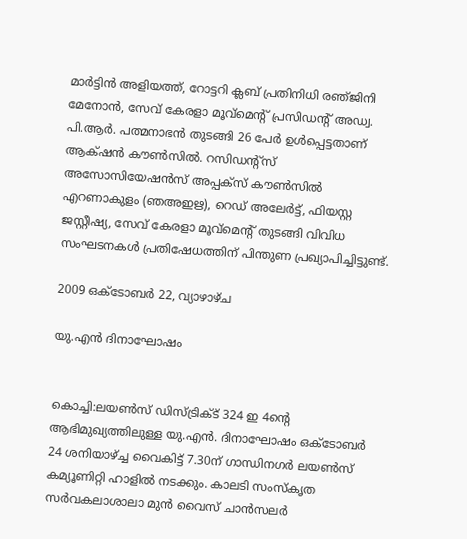മാര്‍ട്ടിന്‍ അളിയത്ത്‌, റോട്ടറി ക്ലബ്‌ പ്രതിനിധി രഞ്‌ജിനി മേനോന്‍, സേവ്‌ കേരളാ മൂവ്‌മെന്റ്‌ പ്രസിഡന്റ്‌ അഡ്വ. പി.ആര്‍. പത്മനാഭന്‍ തുടങ്ങി 26 പേര്‍ ഉള്‍പ്പെട്ടതാണ്‌ ആക്‌ഷന്‍ കൗണ്‍സില്‍. റസിഡന്റ്‌സ്‌ അസോസിയേഷന്‍സ്‌ അപ്പക്‌സ്‌ കൗണ്‍സില്‍ എറണാകുളം (ഞഅഇഋ), റെഡ്‌ അലേര്‍ട്ട്‌, ഫിയസ്റ്റ ജസ്റ്റീഷ്യ, സേവ്‌ കേരളാ മൂവ്‌മെന്റ്‌ തുടങ്ങി വിവിധ സംഘടനകള്‍ പ്രതിഷേധത്തിന്‌ പിന്തുണ പ്രഖ്യാപിച്ചിട്ടുണ്ട്‌.

2009 ഒക്‌ടോബർ 22, വ്യാഴാഴ്‌ച

യു.എന്‍ ദിനാഘോഷം


കൊച്ചി:ലയണ്‍സ് ഡിസ്ട്രിക്ട് 324 ഇ 4ന്‍റെ ആഭിമുഖ്യത്തിലുള്ള യു.എന്‍. ദിനാഘോഷം ഒക്ടോബര്‍ 24 ശനിയാഴ്ച്ച വൈകിട്ട് 7.30ന് ഗാന്ധിനഗര്‍ ലയണ്‍സ് കമ്യൂണിറ്റി ഹാളില്‍ നടക്കും. കാലടി സംസ്കൃത സര്‍വകലാശാലാ മുന്‍ വൈസ് ചാന്‍സലര്‍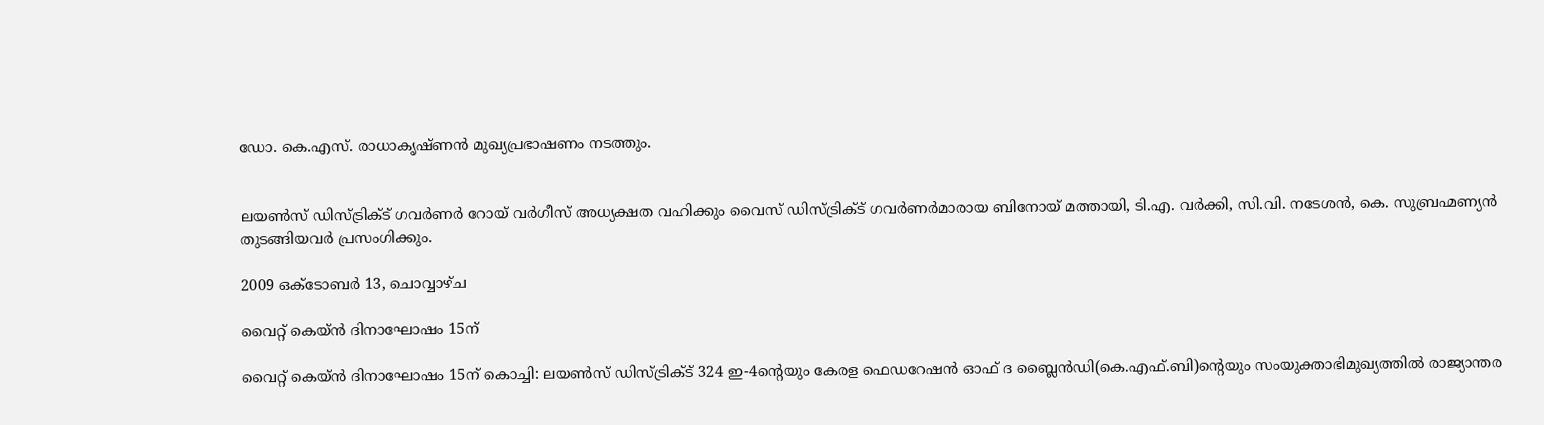ഡോ. കെ.എസ്. രാധാകൃഷ്ണന്‍ മുഖ്യപ്രഭാഷണം നടത്തും.


ലയണ്‍സ് ഡിസ്ട്രിക്ട് ഗവര്‍ണര്‍ റോയ് വര്‍ഗീസ് അധ്യക്ഷത വഹിക്കും വൈസ് ഡിസ്ട്രിക്ട് ഗവര്‍ണര്‍മാരായ ബിനോയ് മത്തായി, ടി.എ. വര്‍ക്കി, സി.വി. നടേശന്‍, കെ. സുബ്രഹ്മണ്യന്‍ തുടങ്ങിയവര്‍ പ്രസംഗിക്കും.

2009 ഒക്‌ടോബർ 13, ചൊവ്വാഴ്ച

വൈറ്റ്‌ കെയ്‌ന്‍ ദിനാഘോഷം 15ന്‌

വൈറ്റ്‌ കെയ്‌ന്‍ ദിനാഘോഷം 15ന്‌ കൊച്ചി: ലയണ്‍സ്‌ ഡിസ്‌ട്രിക്‌ട്‌ 324 ഇ-4ന്റെയും കേരള ഫെഡറേഷന്‍ ഓഫ്‌ ദ ബ്ലൈന്‍ഡി(കെ.എഫ്‌.ബി)ന്റെയും സംയുക്താഭിമുഖ്യത്തില്‍ രാജ്യാന്തര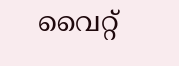വൈറ്റ്‌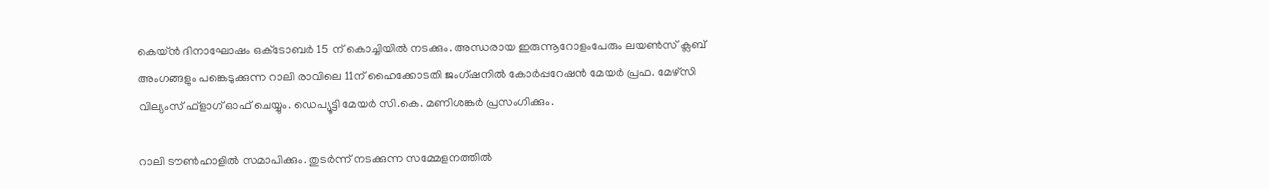കെയ്‌ന്‍ ദിനാഘോഷം ഒക്‌ടോബര്‍ 15 ന്‌ കൊച്ചിയില്‍ നടക്കും. അന്ധരായ ഇരുന്നൂറോളംപേരും ലയണ്‍സ്‌ ക്ലബ്‌ അംഗങ്ങളും പങ്കെടുക്കുന്ന റാലി രാവിലെ 11ന്‌ ഹൈക്കോടതി ജംഗ്‌ഷനില്‍ കോര്‍പ്പറേഷന്‍ മേയര്‍ പ്രഫ. മേഴ്‌സി വില്യംസ്‌ ഫ്‌ളാഗ്‌ ഓഫ്‌ ചെയ്യും. ഡെപ്യൂട്ടി മേയര്‍ സി.കെ. മണിശങ്കര്‍ പ്രസംഗിക്കും.

റാലി ടൗണ്‍ഹാളില്‍ സമാപിക്കും. തുടര്‍ന്ന്‌ നടക്കുന്ന സമ്മേളനത്തില്‍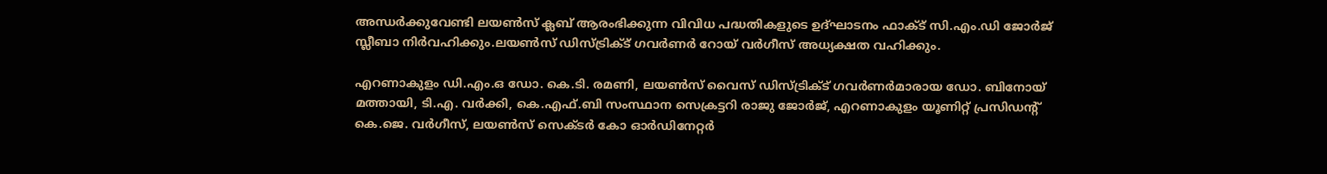അന്ധര്‍ക്കുവേണ്ടി ലയണ്‍സ്‌ ക്ലബ്‌ ആരംഭിക്കുന്ന വിവിധ പദ്ധതികളുടെ ഉദ്‌ഘാടനം ഫാക്‌ട്‌ സി.എം.ഡി ജോര്‍ജ്‌ സ്ലീബാ നിര്‍വഹിക്കും.ലയണ്‍സ്‌ ഡിസ്‌ട്രിക്‌ട്‌ ഗവര്‍ണര്‍ റോയ്‌ വര്‍ഗീസ്‌ അധ്യക്ഷത വഹിക്കും.

എറണാകുളം ഡി.എം.ഒ ഡോ. കെ.ടി. രമണി, ലയണ്‍സ്‌ വൈസ്‌ ഡിസ്‌ട്രിക്‌ട്‌ ഗവര്‍ണര്‍മാരായ ഡോ. ബിനോയ്‌ മത്തായി, ടി.എ. വര്‍ക്കി, കെ.എഫ്‌.ബി സംസ്ഥാന സെക്രട്ടറി രാജു ജോര്‍ജ്‌, എറണാകുളം യൂണിറ്റ്‌ പ്രസിഡന്റ്‌ കെ.ജെ. വര്‍ഗീസ്‌, ലയണ്‍സ്‌ സെക്‌ടര്‍ കോ ഓര്‍ഡിനേറ്റര്‍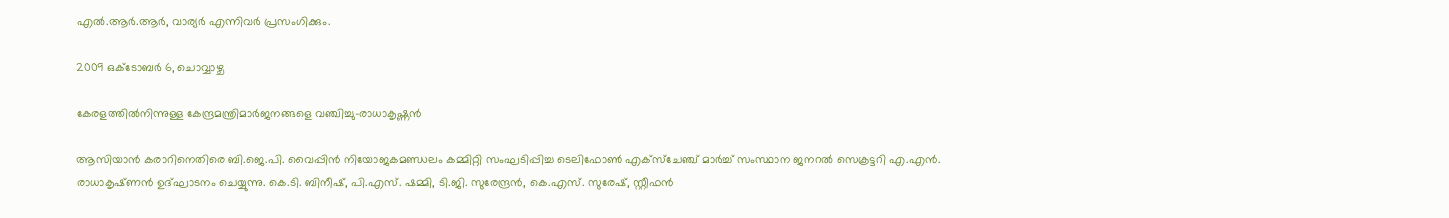എല്‍.ആര്‍.ആര്‍, വാര്യര്‍ എന്നിവര്‍ പ്രസംഗിക്കും.

2009 ഒക്‌ടോബർ 6, ചൊവ്വാഴ്ച

കേരളത്തില്‍നിന്നുള്ള കേന്ദ്രമന്ത്രിമാര്‍ജനങ്ങളെ വഞ്ചിച്ചു-രാധാകൃഷ്ണന്‍

ആസിയാന്‍ കരാറിനെതിരെ ബി.ജെ.പി. വൈപ്പിന്‍ നിയോജകമണ്ഡലം കമ്മിറ്റി സംഘടിപ്പിച്ച ടെലിഫോണ്‍ എക്‌സ്‌ചേഞ്ച്‌ മാര്‍ച്ച്‌ സംസ്ഥാന ജനറല്‍ സെക്രട്ടറി എ.എന്‍. രാധാകൃഷ്‌ണന്‍ ഉദ്‌ഘാടനം ചെയ്യുന്നു. കെ.ടി. ബിനീഷ്‌, പി.എസ്‌. ഷമ്മി, ടി.ജി. സുരേന്ദ്രന്‍, കെ.എസ്‌. സുരേഷ്‌, സ്റ്റീഫന്‍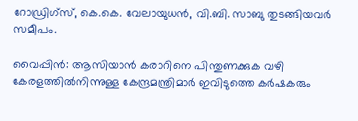റോഡ്രിഗ്‌സ്‌, കെ.കെ. വേലായുധന്‍, വി.ബി. സാബു തുടങ്ങിയവര്‍ സമീപം.

വൈപ്പിന്‍: ആസിയാന്‍ കരാറിനെ പിന്തുണക്കുക വഴി കേരളത്തില്‍നിന്നുള്ള കേന്ദ്രമന്ത്രിമാര്‍ ഇവിടുത്തെ കര്‍ഷകരും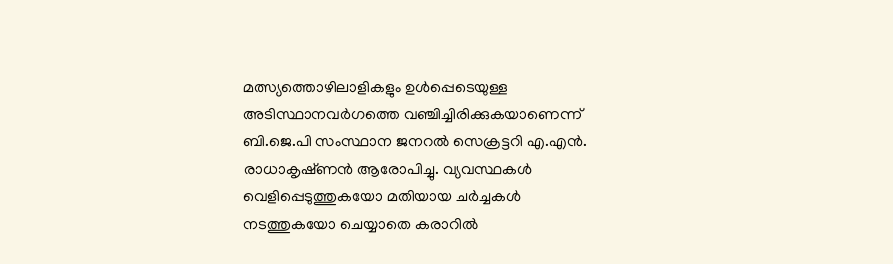മത്സ്യത്തൊഴിലാളികളും ഉള്‍പ്പെടെയുള്ള അടിസ്ഥാനവര്‍ഗത്തെ വഞ്ചിച്ചിരിക്കുകയാണെന്ന്‌ ബി.ജെ.പി സംസ്ഥാന ജനറല്‍ സെക്രട്ടറി എ.എന്‍. രാധാകൃഷ്‌ണന്‍ ആരോപിച്ചു. വ്യവസ്ഥകള്‍ വെളിപ്പെടുത്തുകയോ മതിയായ ചര്‍ച്ചകള്‍ നടത്തുകയോ ചെയ്യാതെ കരാറില്‍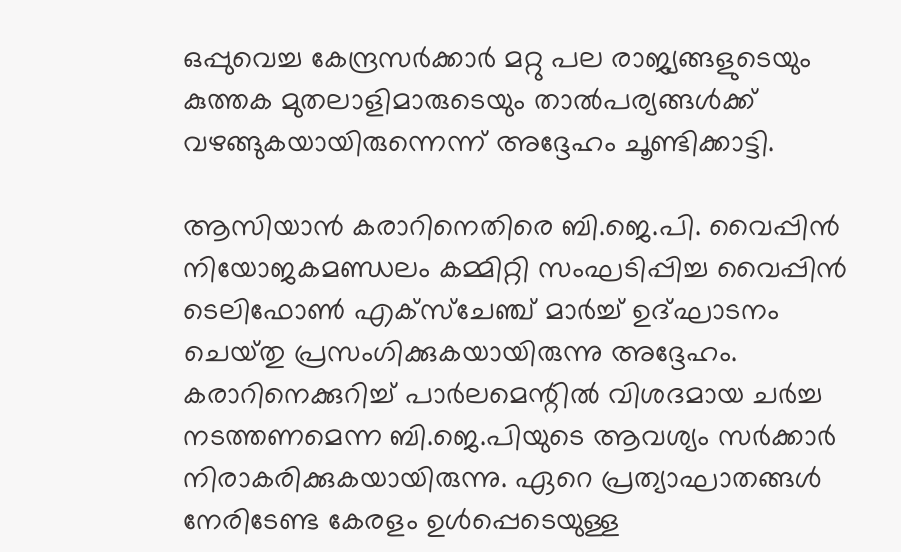ഒപ്പുവെച്ച കേന്ദ്രസര്‍ക്കാര്‍ മറ്റു പല രാജ്യങ്ങളുടെയും കുത്തക മുതലാളിമാരുടെയും താല്‍പര്യങ്ങള്‍ക്ക്‌ വഴങ്ങുകയായിരുന്നെന്ന്‌ അദ്ദേഹം ചൂണ്ടിക്കാട്ടി.

ആസിയാന്‍ കരാറിനെതിരെ ബി.ജെ.പി. വൈപ്പിന്‍ നിയോജകമണ്ഡലം കമ്മിറ്റി സംഘടിപ്പിച്ച വൈപ്പിന്‍ ടെലിഫോണ്‍ എക്‌സ്‌ചേഞ്ച്‌ മാര്‍ച്ച്‌ ഉദ്‌ഘാടനം ചെയ്‌തു പ്രസംഗിക്കുകയായിരുന്നു അദ്ദേഹം. കരാറിനെക്കുറിച്ച്‌ പാര്‍ലമെന്റില്‍ വിശദമായ ചര്‍ച്ച നടത്തണമെന്ന ബി.ജെ.പിയുടെ ആവശ്യം സര്‍ക്കാര്‍ നിരാകരിക്കുകയായിരുന്നു. ഏറെ പ്രത്യാഘാതങ്ങള്‍ നേരിടേണ്ട കേരളം ഉള്‍പ്പെടെയുള്ള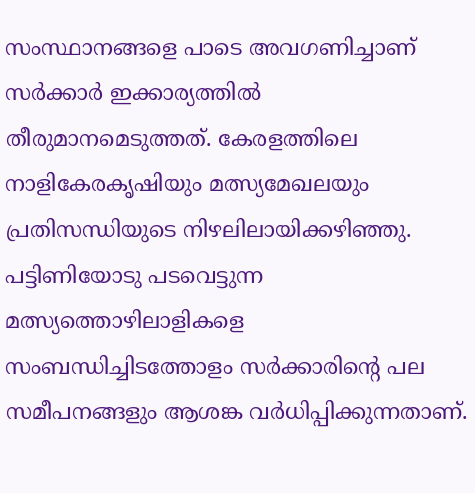സംസ്ഥാനങ്ങളെ പാടെ അവഗണിച്ചാണ്‌ സര്‍ക്കാര്‍ ഇക്കാര്യത്തില്‍ തീരുമാനമെടുത്തത്‌. കേരളത്തിലെ നാളികേരകൃഷിയും മത്സ്യമേഖലയും പ്രതിസന്ധിയുടെ നിഴലിലായിക്കഴിഞ്ഞു. പട്ടിണിയോടു പടവെട്ടുന്ന മത്സ്യത്തൊഴിലാളികളെ സംബന്ധിച്ചിടത്തോളം സര്‍ക്കാരിന്റെ പല സമീപനങ്ങളും ആശങ്ക വര്‍ധിപ്പിക്കുന്നതാണ്‌.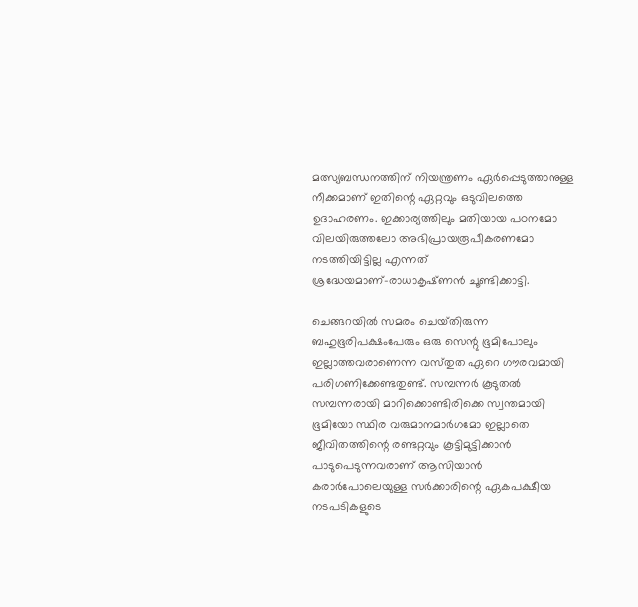മത്സ്യബന്ധനത്തിന്‌ നിയന്ത്രണം ഏര്‍പ്പെടുത്താനുള്ള നീക്കമാണ്‌ ഇതിന്റെ ഏറ്റവും ഒടുവിലത്തെ ഉദാഹരണം. ഇക്കാര്യത്തിലും മതിയായ പഠനമോ വിലയിരുത്തലോ അഭിപ്രായരൂപീകരണമോ നടത്തിയിട്ടില്ല എന്നത്‌ ശ്രദ്ധേയമാണ്‌-രാധാകൃഷ്‌ണന്‍ ചൂണ്ടിക്കാട്ടി.

ചെങ്ങറയില്‍ സമരം ചെയ്‌തിരുന്ന ബഹുഭൂരിപക്ഷംപേരും ഒരു സെന്റു ഭൂമിപോലും ഇല്ലാത്തവരാണെന്ന വസ്‌തുത ഏറെ ഗൗരവമായി പരിഗണിക്കേണ്ടതുണ്ട്‌. സമ്പന്നര്‍ കൂടുതല്‍ സമ്പന്നരായി മാറിക്കൊണ്ടിരിക്കെ സ്വന്തമായി ഭൂമിയോ സ്ഥിര വരുമാനമാര്‍ഗമോ ഇല്ലാതെ ജീവിതത്തിന്റെ രണ്ടറ്റവും കൂട്ടിമുട്ടിക്കാന്‍ പാടുപെടുന്നവരാണ്‌ ആസിയാന്‍ കരാര്‍പോലെയുള്ള സര്‍ക്കാരിന്റെ ഏകപക്ഷീയ നടപടികളുടെ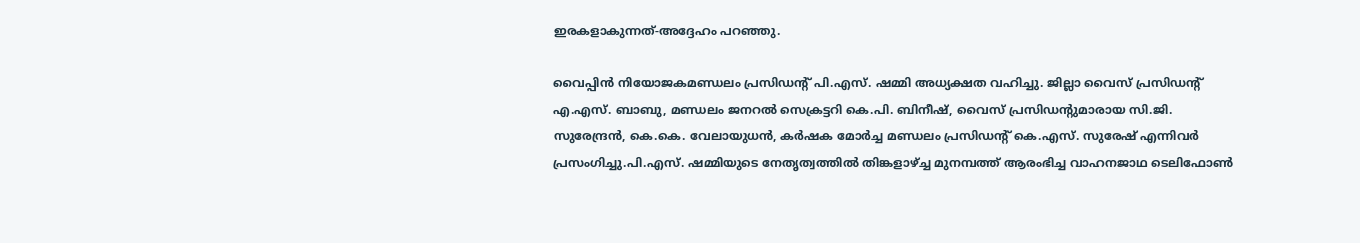ഇരകളാകുന്നത്‌-അദ്ദേഹം പറഞ്ഞു.

വൈപ്പിന്‍ നിയോജകമണ്ഡലം പ്രസിഡന്റ്‌ പി.എസ്‌. ഷമ്മി അധ്യക്ഷത വഹിച്ചു. ജില്ലാ വൈസ്‌ പ്രസിഡന്റ്‌ എ.എസ്‌. ബാബു, മണ്ഡലം ജനറല്‍ സെക്രട്ടറി കെ.പി. ബിനീഷ്‌, വൈസ്‌ പ്രസിഡന്റുമാരായ സി.ജി. സുരേന്ദ്രന്‍, കെ.കെ. വേലായുധന്‍, കര്‍ഷക മോര്‍ച്ച മണ്ഡലം പ്രസിഡന്റ്‌ കെ.എസ്‌. സുരേഷ്‌ എന്നിവര്‍ പ്രസംഗിച്ചു.പി.എസ്‌. ഷമ്മിയുടെ നേതൃത്വത്തില്‍ തിങ്കളാഴ്‌ച്ച മുനമ്പത്ത്‌ ആരംഭിച്ച വാഹനജാഥ ടെലിഫോണ്‍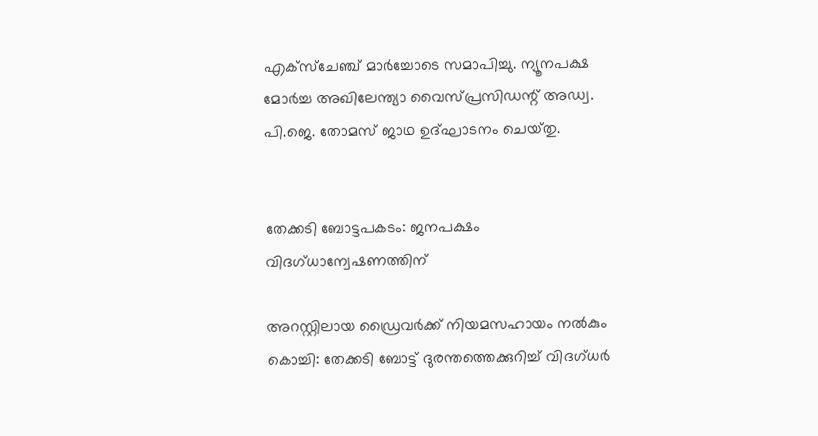എക്‌സ്‌ചേഞ്ച്‌ മാര്‍ച്ചോടെ സമാപിച്ചു. ന്യൂനപക്ഷ മോര്‍ച്ച അഖിലേന്ത്യാ വൈസ്‌പ്രസിഡന്റ്‌ അഡ്വ. പി.ജെ. തോമസ്‌ ജാഥ ഉദ്‌ഘാടനം ചെയ്‌തു.


തേക്കടി ബോട്ടപകടം: ജനപക്ഷം വിദഗ്‌ധാന്വേഷണത്തിന്‌

അറസ്റ്റിലായ ഡ്രൈവര്‍ക്ക്‌ നിയമസഹായം നല്‍കും
കൊച്ചി: തേക്കടി ബോട്ട്‌ ദുരന്തത്തെക്കുറിച്ച്‌ വിദഗ്‌ധര്‍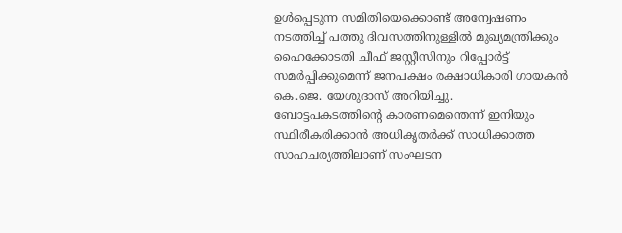ഉള്‍പ്പെടുന്ന സമിതിയെക്കൊണ്ട്‌ അന്വേഷണം നടത്തിച്ച്‌ പത്തു ദിവസത്തിനുള്ളില്‍ മുഖ്യമന്ത്രിക്കും ഹൈക്കോടതി ചീഫ്‌ ജസ്റ്റീസിനും റിപ്പോര്‍ട്ട്‌ സമര്‍പ്പിക്കുമെന്ന്‌ ജനപക്ഷം രക്ഷാധികാരി ഗായകന്‍ കെ.ജെ. യേശുദാസ്‌ അറിയിച്ചു.
ബോട്ടപകടത്തിന്റെ കാരണമെന്തെന്ന്‌ ഇനിയും സ്ഥിരീകരിക്കാന്‍ അധികൃതര്‍ക്ക്‌ സാധിക്കാത്ത സാഹചര്യത്തിലാണ്‌ സംഘടന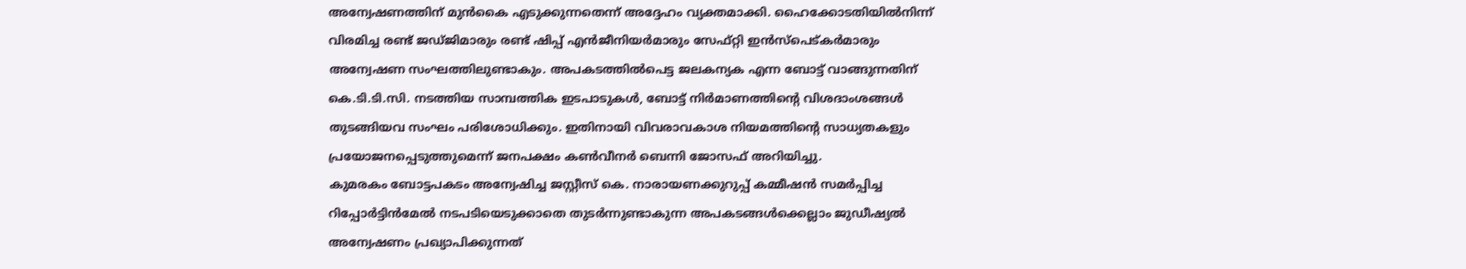അന്വേഷണത്തിന്‌ മുന്‍കൈ എടുക്കുന്നതെന്ന്‌ അദ്ദേഹം വ്യക്തമാക്കി. ഹൈക്കോടതിയില്‍നിന്ന്‌ വിരമിച്ച രണ്ട്‌ ജഡ്‌ജിമാരും രണ്ട്‌ ഷിപ്പ്‌ എന്‍ജീനിയര്‍മാരും സേഫ്‌റ്റി ഇന്‍സ്‌പെട്‌കര്‍മാരും അന്വേഷണ സംഘത്തിലുണ്ടാകും. അപകടത്തില്‍പെട്ട ജലകന്യക എന്ന ബോട്ട്‌ വാങ്ങുന്നതിന്‌ കെ.ടി.ടി.സി. നടത്തിയ സാമ്പത്തിക ഇടപാടുകള്‍, ബോട്ട്‌ നിര്‍മാണത്തിന്റെ വിശദാംശങ്ങള്‍ തുടങ്ങിയവ സംഘം പരിശോധിക്കും. ഇതിനായി വിവരാവകാശ നിയമത്തിന്റെ സാധ്യതകളും പ്രയോജനപ്പെടുത്തുമെന്ന്‌ ജനപക്ഷം കണ്‍വീനര്‍ ബെന്നി ജോസഫ്‌ അറിയിച്ചു.
കുമരകം ബോട്ടപകടം അന്വേഷിച്ച ജസ്റ്റീസ്‌ കെ. നാരായണക്കുറുപ്പ്‌ കമ്മീഷന്‍ സമര്‍പ്പിച്ച റിപ്പോര്‍ട്ടിന്‍മേല്‍ നടപടിയെടുക്കാതെ തുടര്‍ന്നുണ്ടാകുന്ന അപകടങ്ങള്‍ക്കെല്ലാം ജുഡീഷ്യല്‍ അന്വേഷണം പ്രഖ്യാപിക്കുന്നത്‌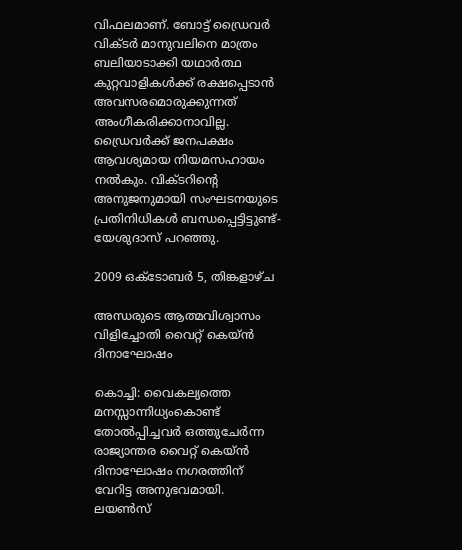വിഫലമാണ്‌. ബോട്ട്‌ ഡ്രൈവര്‍ വിക്‌ടര്‍ മാനുവലിനെ മാത്രം ബലിയാടാക്കി യഥാര്‍ത്ഥ കുറ്റവാളികള്‍ക്ക്‌ രക്ഷപ്പെടാന്‍ അവസരമൊരുക്കുന്നത്‌ അംഗീകരിക്കാനാവില്ല. ഡ്രൈവര്‍ക്ക്‌ ജനപക്ഷം ആവശ്യമായ നിയമസഹായം നല്‍കും. വിക്‌ടറിന്റെ അനുജനുമായി സംഘടനയുടെ പ്രതിനിധികള്‍ ബന്ധപ്പെട്ടിട്ടുണ്ട്‌- യേശുദാസ്‌ പറഞ്ഞു.

2009 ഒക്‌ടോബർ 5, തിങ്കളാഴ്‌ച

അന്ധരുടെ ആത്മവിശ്വാസം വിളിച്ചോതി വൈറ്റ്‌ കെയ്‌ന്‍ ദിനാഘോഷം

കൊച്ചി: വൈകല്യത്തെ മനസ്സാന്നിധ്യംകൊണ്ട്‌ തോല്‍പ്പിച്ചവര്‍ ഒത്തുചേര്‍ന്ന രാജ്യാന്തര വൈറ്റ്‌ കെയ്‌ന്‍ ദിനാഘോഷം നഗരത്തിന്‌ വേറിട്ട അനുഭവമായി. ലയണ്‍സ്‌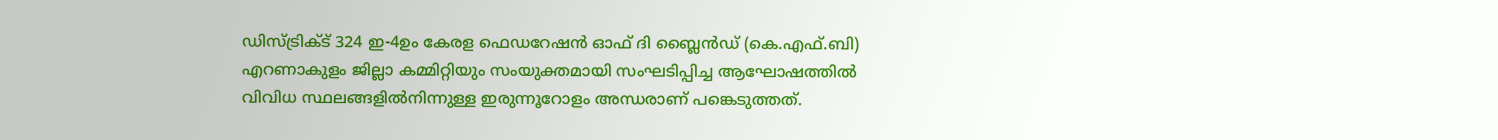ഡിസ്‌ട്രിക്‌ട്‌ 324 ഇ-4ഉം കേരള ഫെഡറേഷന്‍ ഓഫ്‌ ദി ബ്ലൈന്‍ഡ്‌ (കെ.എഫ്‌.ബി) എറണാകുളം ജില്ലാ കമ്മിറ്റിയും സംയുക്തമായി സംഘടിപ്പിച്ച ആഘോഷത്തില്‍ വിവിധ സ്ഥലങ്ങളില്‍നിന്നുള്ള ഇരുന്നൂറോളം അന്ധരാണ്‌ പങ്കെടുത്തത്‌.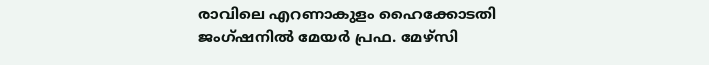രാവിലെ എറണാകുളം ഹൈക്കോടതി ജംഗ്‌ഷനില്‍ മേയര്‍ പ്രഫ. മേഴ്‌സി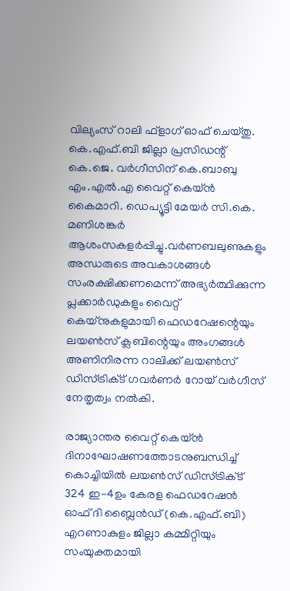വില്യംസ്‌ റാലി ഫ്‌ളാഗ്‌ ഓഫ്‌ ചെയ്‌തു. കെ.എഫ്‌.ബി ജില്ലാ പ്രസിഡന്റ്‌ കെ.ജെ. വര്‍ഗീസിന്‌ കെ.ബാബു എം.എല്‍.എ വൈറ്റ്‌ കെയ്‌ന്‍ കൈമാറി. ഡെപ്യൂട്ടി മേയര്‍ സി.കെ. മണിശങ്കര്‍ ആശംസകളര്‍പ്പിച്ചു.വര്‍ണബലുണുകളും അന്ധരുടെ അവകാശങ്ങള്‍ സംരക്ഷിക്കണമെന്ന്‌ അഭ്യര്‍ത്ഥിക്കുന്ന പ്ലക്കാര്‍ഡുകളും വൈറ്റ്‌ കെയ്‌നുകളുമായി ഫെഡറേഷന്റെയും ലയണ്‍സ്‌ ക്ലബിന്റെയും അംഗങ്ങള്‍ അണിനിരന്ന റാലിക്ക്‌ ലയണ്‍സ്‌ ഡിസ്‌ട്രിക്‌ട്‌ ഗവര്‍ണര്‍ റോയ്‌ വര്‍ഗീസ്‌ നേതൃത്വം നല്‍കി.

രാജ്യാന്തര വൈറ്റ്‌ കെയ്‌ന്‍ ദിനാഘോഷണത്തോടനുബന്ധിച്ച്‌ കൊച്ചിയില്‍ ലയണ്‍സ്‌ ഡിസ്‌ട്രിക്‌ട്‌ 324 ഇ-4ഉം കേരള ഫെഡറേഷന്‍ ഓഫ്‌ ദി ബ്ലൈന്‍ഡ്‌ (കെ.എഫ്‌.ബി) എറണാകുളം ജില്ലാ കമ്മിറ്റിയും സംയുക്തമായി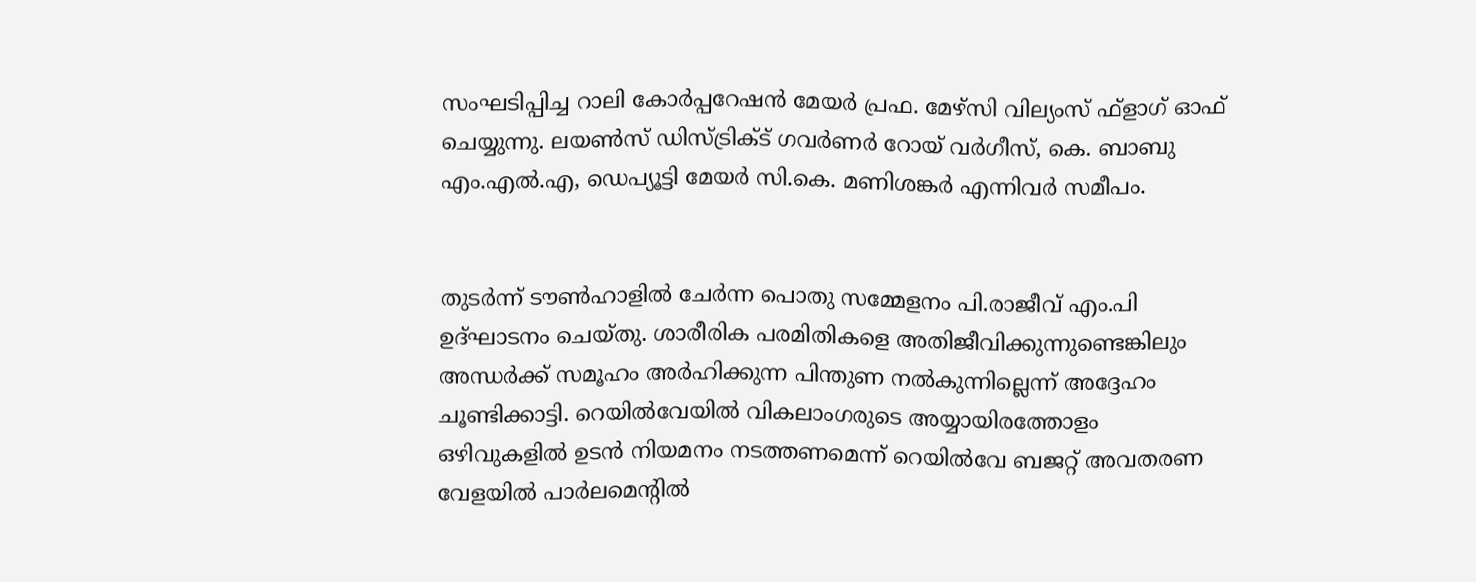സംഘടിപ്പിച്ച റാലി കോര്‍പ്പറേഷന്‍ മേയര്‍ പ്രഫ. മേഴ്‌സി വില്യംസ്‌ ഫ്‌ളാഗ്‌ ഓഫ്‌ ചെയ്യുന്നു. ലയണ്‍സ്‌ ഡിസ്‌ട്രിക്‌ട്‌ ഗവര്‍ണര്‍ റോയ്‌ വര്‍ഗീസ്‌, കെ. ബാബു എം.എല്‍.എ, ഡെപ്യൂട്ടി മേയര്‍ സി.കെ. മണിശങ്കര്‍ എന്നിവര്‍ സമീപം.


തുടര്‍ന്ന്‌ ടൗണ്‍ഹാളില്‍ ചേര്‍ന്ന പൊതു സമ്മേളനം പി.രാജീവ്‌ എം.പി ഉദ്‌ഘാടനം ചെയ്‌തു. ശാരീരിക പരമിതികളെ അതിജീവിക്കുന്നുണ്ടെങ്കിലും അന്ധര്‍ക്ക്‌ സമൂഹം അര്‍ഹിക്കുന്ന പിന്തുണ നല്‍കുന്നില്ലെന്ന്‌ അദ്ദേഹം ചൂണ്ടിക്കാട്ടി. റെയില്‍വേയില്‍ വികലാംഗരുടെ അയ്യായിരത്തോളം ഒഴിവുകളില്‍ ഉടന്‍ നിയമനം നടത്തണമെന്ന്‌ റെയില്‍വേ ബജറ്റ്‌ അവതരണ വേളയില്‍ പാര്‍ലമെന്റില്‍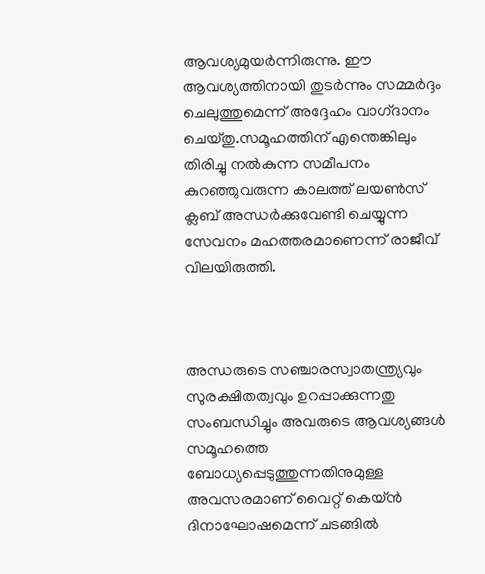ആവശ്യമുയര്‍ന്നിരുന്നു. ഈ ആവശ്യത്തിനായി തുടര്‍ന്നും സമ്മര്‍ദ്ദം ചെലുത്തുമെന്ന്‌ അദ്ദേഹം വാഗ്‌ദാനം ചെയ്‌തു.സമൂഹത്തിന്‌ എന്തെങ്കിലും തിരിച്ചു നല്‍കുന്ന സമീപനം കുറഞ്ഞുവരുന്ന കാലത്ത്‌ ലയണ്‍സ്‌ ക്ലബ്‌ അന്ധര്‍ക്കുവേണ്ടി ചെയ്യുന്ന സേവനം മഹത്തരമാണെന്ന്‌ രാജീവ്‌ വിലയിരുത്തി.



അന്ധരുടെ സഞ്ചാരസ്വാതന്ത്ര്യവും സുരക്ഷിതത്വവും ഉറപ്പാക്കുന്നതു സംബന്ധിച്ചും അവരുടെ ആവശ്യങ്ങള്‍ സമൂഹത്തെ ബോധ്യപ്പെടുത്തുന്നതിനുമുള്ള അവസരമാണ്‌ വൈറ്റ്‌ കെയ്‌ന്‍ ദിനാഘോഷമെന്ന്‌ ചടങ്ങില്‍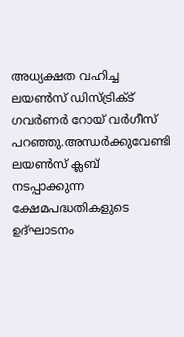അധ്യക്ഷത വഹിച്ച ലയണ്‍സ്‌ ഡിസ്‌ട്രിക്‌ട്‌ ഗവര്‍ണര്‍ റോയ്‌ വര്‍ഗീസ്‌ പറഞ്ഞു.അന്ധര്‍ക്കുവേണ്ടി ലയണ്‍സ്‌ ക്ലബ്‌ നടപ്പാക്കുന്ന ക്ഷേമപദ്ധതികളുടെ ഉദ്‌ഘാടനം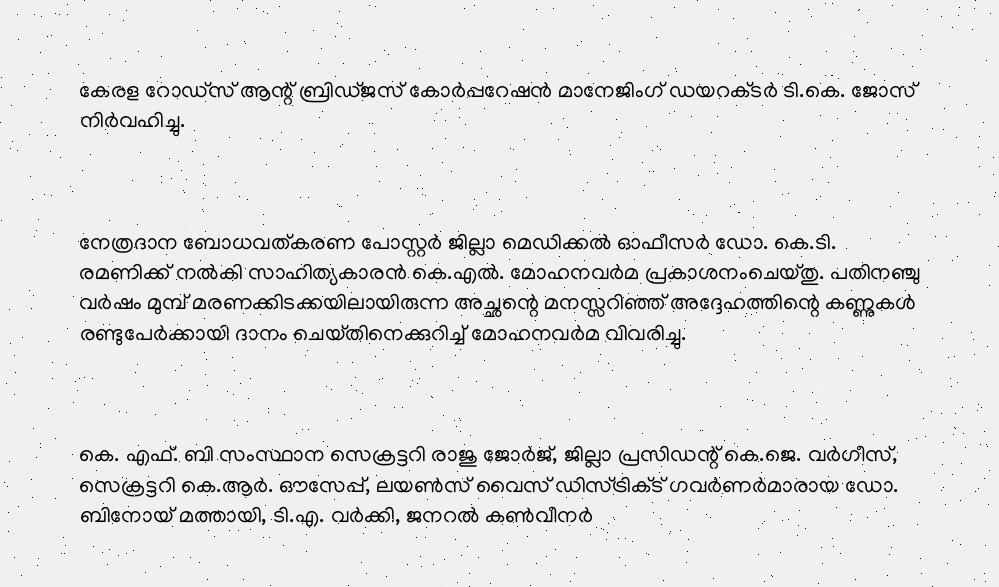കേരള റോഡ്‌സ്‌ ആന്റ്‌ ബ്രിഡ്‌ജസ്‌ കോര്‍പ്പറേഷന്‍ മാനേജിംഗ്‌ ഡയറക്‌ടര്‍ ടി.കെ. ജോസ്‌ നിര്‍വഹിച്ചു.



നേത്രദാന ബോധവത്‌കരണ പോസ്റ്റര്‍ ജില്ലാ മെഡിക്കല്‍ ഓഫീസര്‍ ഡോ. കെ.ടി. രമണിക്ക്‌ നല്‍കി സാഹിത്യകാരന്‍ കെ.എല്‍. മോഹനവര്‍മ പ്രകാശനംചെയ്‌തു. പതിനഞ്ചു വര്‍ഷം മുമ്പ്‌ മരണക്കിടക്കയിലായിരുന്ന അച്ഛന്റെ മനസ്സറിഞ്ഞ്‌ അദ്ദേഹത്തിന്റെ കണ്ണുകള്‍ രണ്ടുപേര്‍ക്കായി ദാനം ചെയ്‌തിനെക്കുറിച്ച്‌ മോഹനവര്‍മ വിവരിച്ചു.



കെ. എഫ്‌. ബി സംസ്ഥാന സെക്രട്ടറി രാജു ജോര്‍ജ്‌, ജില്ലാ പ്രസിഡന്റ്‌ കെ.ജെ. വര്‍ഗീസ്‌, സെക്രട്ടറി കെ.ആര്‍. ഔസേപ്പ്‌, ലയണ്‍സ്‌ വൈസ്‌ ഡിസ്‌ട്രിക്‌ട്‌ ഗവര്‍ണര്‍മാരായ ഡോ. ബിനോയ്‌ മത്തായി, ടി.എ. വര്‍ക്കി, ജനറല്‍ കണ്‍വീനര്‍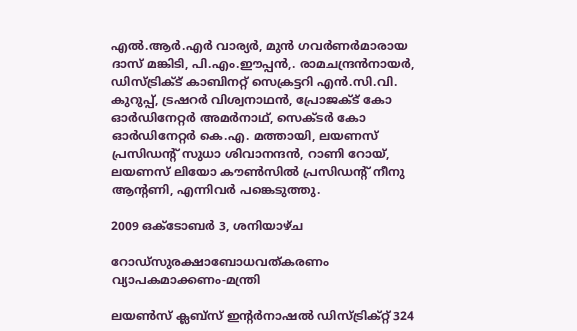എല്‍.ആര്‍.എര്‍ വാര്യര്‍, മുന്‍ ഗവര്‍ണര്‍മാരായ ദാസ്‌ മങ്കിടി, പി.എം.ഈപ്പന്‍,. രാമചന്ദ്രന്‍നായര്‍, ഡിസ്‌ട്രിക്‌ട്‌ കാബിനറ്റ്‌ സെക്രട്ടറി എന്‍.സി.വി. കുറുപ്പ്‌, ട്രഷറര്‍ വിശ്വനാഥന്‍, പ്രോജക്‌ട്‌ കോ ഓര്‍ഡിനേറ്റര്‍ അമര്‍നാഥ്‌, സെക്‌ടര്‍ കോ ഓര്‍ഡിനേറ്റര്‍ കെ.എ. മത്തായി, ലയണസ്‌ പ്രസിഡന്റ്‌ സുധാ ശിവാനന്ദന്‍, റാണി റോയ്‌, ലയണസ്‌ ലിയോ കൗണ്‍സില്‍ പ്രസിഡന്റ്‌ നീനു ആന്റണി, എന്നിവര്‍ പങ്കെടുത്തു.

2009 ഒക്‌ടോബർ 3, ശനിയാഴ്‌ച

റോഡ്സുരക്ഷാബോധവത്കരണം വ്യാപകമാക്കണം-മന്ത്രി

ലയണ്‍സ്‌ ക്ലബ്‌സ്‌ ഇന്റര്‍നാഷല്‍ ഡിസ്‌ട്രിക്‌റ്റ്‌ 324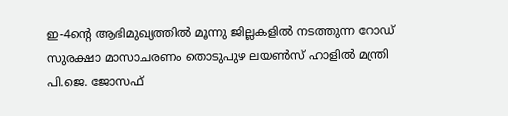ഇ-4ന്റെ ആഭിമുഖ്യത്തില്‍ മൂന്നു ജില്ലകളില്‍ നടത്തുന്ന റോഡ്‌ സുരക്ഷാ മാസാചരണം തൊടുപുഴ ലയണ്‍സ്‌ ഹാളില്‍ മന്ത്രി പി.ജെ. ജോസഫ്‌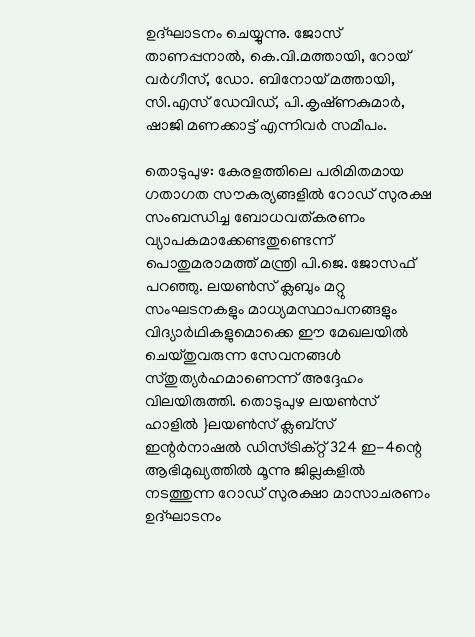ഉദ്‌ഘാടനം ചെയ്യുന്നു. ജോസ്‌ താണപ്പനാല്‍, കെ.വി.മത്തായി, റോയ്‌ വര്‍ഗീസ്‌, ഡോ. ബിനോയ്‌ മത്തായി, സി.എസ്‌ ഡേവിഡ്‌, പി.കൃഷ്‌ണകുമാര്‍, ഷാജി മണക്കാട്ട്‌ എന്നിവര്‍ സമീപം.

തൊടുപുഴ: കേരളത്തിലെ പരിമിതമായ ഗതാഗത സൗകര്യങ്ങളില്‍ റോഡ്‌ സുരക്ഷ സംബന്ധിച്ച ബോധവത്‌കരണം വ്യാപകമാക്കേണ്ടതുണ്ടെന്ന്‌ പൊതുമരാമത്ത്‌ മന്ത്രി പി.ജെ. ജോസഫ്‌ പറഞ്ഞു. ലയണ്‍സ്‌ ക്ലബും മറ്റു സംഘടനകളും മാധ്യമസ്ഥാപനങ്ങളും വിദ്യാര്‍ഥികളുമൊക്കെ ഈ മേഖലയില്‍ ചെയ്‌തുവരുന്ന സേവനങ്ങള്‍ സ്‌തുത്യര്‍ഹമാണെന്ന്‌ അദ്ദേഹം വിലയിരുത്തി. തൊടുപുഴ ലയണ്‍സ്‌ ഹാളില്‍ }ലയണ്‍സ്‌ ക്ലബ്‌സ്‌ ഇന്റര്‍നാഷല്‍ ഡിസ്‌ട്രിക്‌റ്റ്‌ 324 ഇ-4ന്റെ ആഭിമുഖ്യത്തില്‍ മൂന്നു ജില്ലകളില്‍ നടത്തുന്ന റോഡ്‌ സുരക്ഷാ മാസാചരണം ഉദ്‌ഘാടനം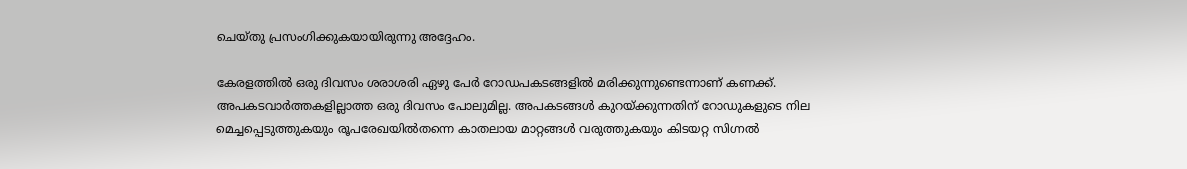ചെയ്‌തു പ്രസംഗിക്കുകയായിരുന്നു അദ്ദേഹം.

കേരളത്തില്‍ ഒരു ദിവസം ശരാശരി ഏഴു പേര്‍ റോഡപകടങ്ങളില്‍ മരിക്കുന്നുണ്ടെന്നാണ്‌ കണക്ക്‌. അപകടവാര്‍ത്തകളില്ലാത്ത ഒരു ദിവസം പോലുമില്ല. അപകടങ്ങള്‍ കുറയ്‌ക്കുന്നതിന്‌ റോഡുകളുടെ നില മെച്ചപ്പെടുത്തുകയും രൂപരേഖയില്‍തന്നെ കാതലായ മാറ്റങ്ങള്‍ വരുത്തുകയും കിടയറ്റ സിഗ്നല്‍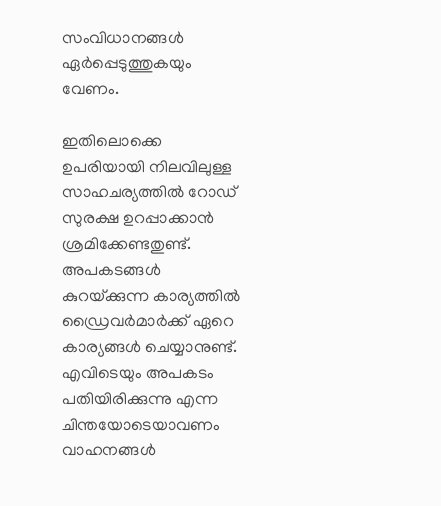സംവിധാനങ്ങള്‍ ഏര്‍പ്പെടുത്തുകയും വേണം.

ഇതിലൊക്കെ ഉപരിയായി നിലവിലുള്ള സാഹചര്യത്തില്‍ റോഡ്‌ സുരക്ഷ ഉറപ്പാക്കാന്‍ ശ്രമിക്കേണ്ടതുണ്ട്‌. അപകടങ്ങള്‍ കുറയ്‌ക്കുന്ന കാര്യത്തില്‍ ഡ്രൈവര്‍മാര്‍ക്ക്‌ ഏറെ കാര്യങ്ങള്‍ ചെയ്യാനുണ്ട്‌. എവിടെയും അപകടം പതിയിരിക്കുന്നു എന്ന ചിന്തയോടെയാവണം വാഹനങ്ങള്‍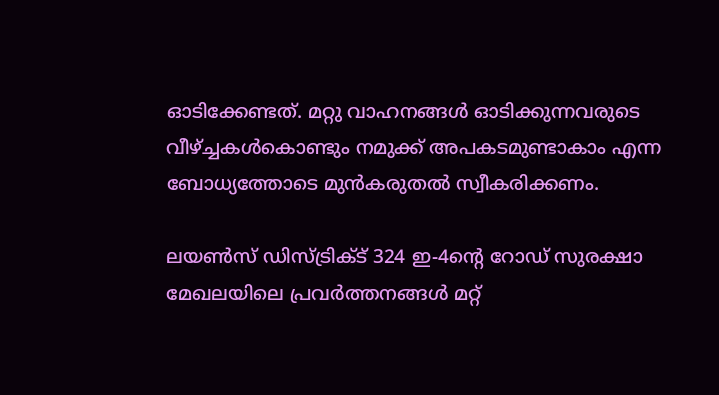ഓടിക്കേണ്ടത്‌. മറ്റു വാഹനങ്ങള്‍ ഓടിക്കുന്നവരുടെ വീഴ്‌ച്ചകള്‍കൊണ്ടും നമുക്ക്‌ അപകടമുണ്ടാകാം എന്ന ബോധ്യത്തോടെ മുന്‍കരുതല്‍ സ്വീകരിക്കണം.

ലയണ്‍സ്‌ ഡിസ്‌ട്രിക്‌ട്‌ 324 ഇ-4ന്റെ റോഡ്‌ സുരക്ഷാ മേഖലയിലെ പ്രവര്‍ത്തനങ്ങള്‍ മറ്റ്‌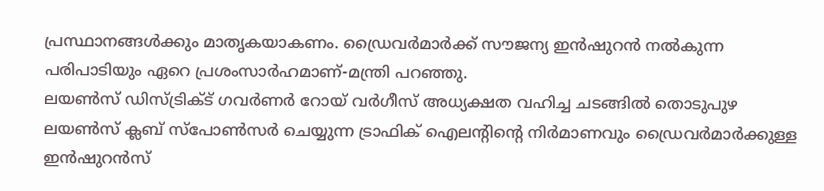പ്രസ്ഥാനങ്ങള്‍ക്കും മാതൃകയാകണം. ഡ്രൈവര്‍മാര്‍ക്ക്‌ സൗജന്യ ഇന്‍ഷുറന്‍ നല്‍കുന്ന പരിപാടിയും ഏറെ പ്രശംസാര്‍ഹമാണ്‌-മന്ത്രി പറഞ്ഞു.
ലയണ്‍സ്‌ ഡിസ്‌ട്രിക്‌ട്‌ ഗവര്‍ണര്‍ റോയ്‌ വര്‍ഗീസ്‌ അധ്യക്ഷത വഹിച്ച ചടങ്ങില്‍ തൊടുപുഴ ലയണ്‍സ്‌ ക്ലബ്‌ സ്‌പോണ്‍സര്‍ ചെയ്യുന്ന ട്രാഫിക്‌ ഐലന്റിന്റെ നിര്‍മാണവും ഡ്രൈവര്‍മാര്‍ക്കുള്ള ഇന്‍ഷുറന്‍സ്‌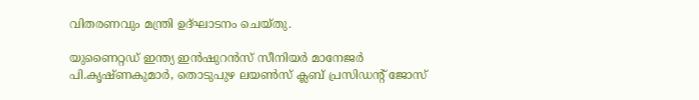വിതരണവും മന്ത്രി ഉദ്‌ഘാടനം ചെയ്‌തു.

യുണൈറ്റഡ്‌ ഇന്ത്യ ഇന്‍ഷുറന്‍സ്‌ സീനിയര്‍ മാനേജര്‍ പി.കൃഷ്‌ണകുമാര്‍, തൊടുപുഴ ലയണ്‍സ്‌ ക്ലബ്‌ പ്രസിഡന്റ്‌ ജോസ്‌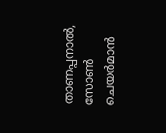താണപ്പനാല്‍, സോണ്‍ ചെയര്‍മാന്‍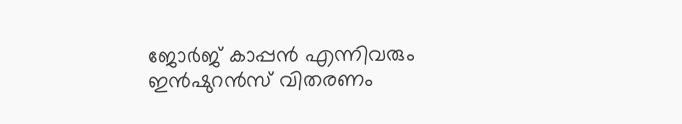ജോര്‍ജ്‌ കാപ്പന്‍ എന്നിവരും ഇന്‍ഷുറന്‍സ്‌ വിതരണം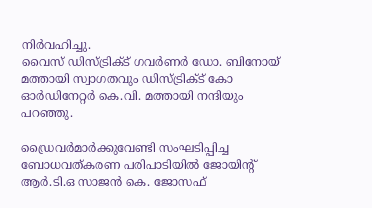നിര്‍വഹിച്ചു.
വൈസ്‌ ഡിസ്‌ട്രിക്‌ട്‌ ഗവര്‍ണര്‍ ഡോ. ബിനോയ്‌ മത്തായി സ്വാഗതവും ഡിസ്‌ട്രിക്‌ട്‌ കോ ഓര്‍ഡിനേറ്റര്‍ കെ.വി. മത്തായി നന്ദിയും പറഞ്ഞു.

ഡ്രൈവര്‍മാര്‍ക്കുവേണ്ടി സംഘടിപ്പിച്ച ബോധവത്‌കരണ പരിപാടിയില്‍ ജോയിന്റ്‌ ആര്‍.ടി.ഒ സാജന്‍ കെ. ജോസഫ്‌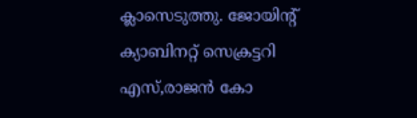ക്ലാസെടുത്തു. ജോയിന്റ്‌ ക്യാബിനറ്റ്‌ സെക്രട്ടറി എസ്‌,രാജന്‍ കോ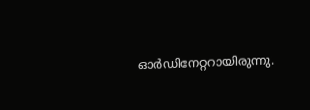ഓര്‍ഡിനേറ്ററായിരുന്നു.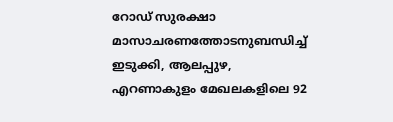റോഡ്‌ സുരക്ഷാ മാസാചരണത്തോടനുബന്ധിച്ച്‌ ഇടുക്കി, ആലപ്പുഴ, എറണാകുളം മേഖലകളിലെ 92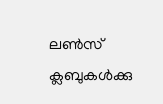ലണ്‍സ്‌ ക്ലബുകള്‍ക്കു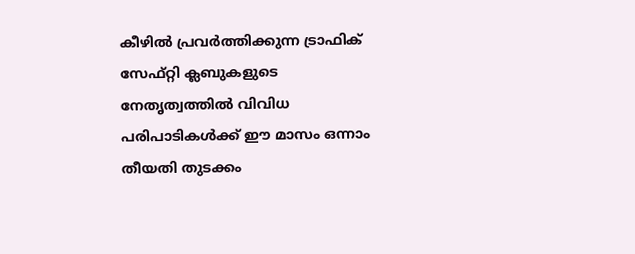കീഴില്‍ പ്രവര്‍ത്തിക്കുന്ന ട്രാഫിക്‌ സേഫ്‌റ്റി ക്ലബുകളുടെ നേതൃത്വത്തില്‍ വിവിധ പരിപാടികള്‍ക്ക്‌ ഈ മാസം ഒന്നാം തീയതി തുടക്കം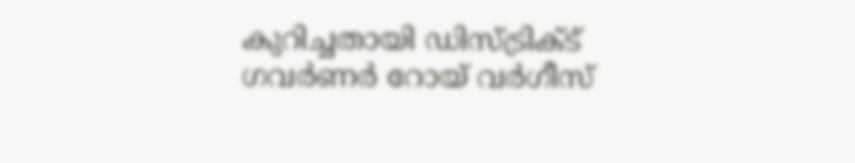കുറിച്ചതായി ഡിസ്‌ട്രിക്‌ട്‌ ഗവര്‍ണര്‍ റോയ്‌ വര്‍ഗീസ്‌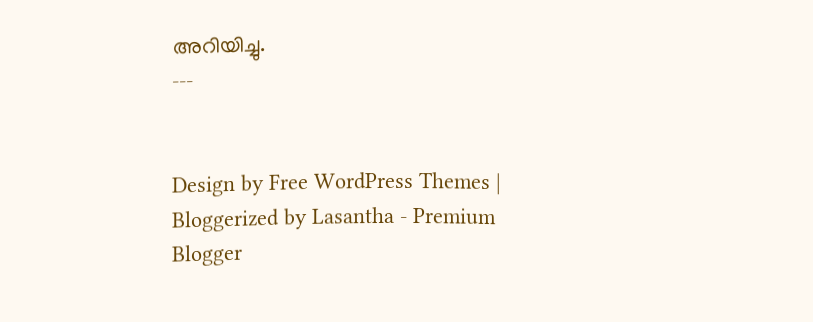അറിയിച്ചു.
---


Design by Free WordPress Themes | Bloggerized by Lasantha - Premium Blogger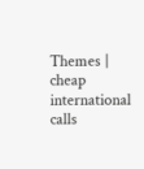Themes | cheap international calls